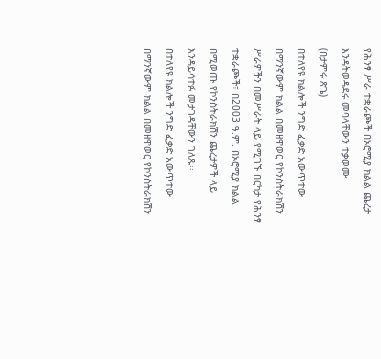የሕንፃ ሥራ ተቋራጮች በኦሮሚያ ክልል ጨረታ እንዳትወዳደሩ መባላቸውን ተቃወሙ
(በታምሩ ጽጌ)
በተለየዩ ክልሎች ንግድ ፈቃድ አውጥተው በማንኛውም ክልል በመዘዋወር የኮንስትራክሽን ሥራዎችን በመሥራት ላይ የሚገኙ በርካታ የሕንፃ ተቋራጮች፣ በ2003 ዓ.ም. በኦሮሚያ ክልል በሚወጡ የኮንስትራክሽን ጨረታዎች ላይ እንዳይሳተፉ መታገዳቸውን ገለጹ፡፡
በተለየዩ ክልሎች ንግድ ፈቃድ አውጥተው በማንኛውም ክልል በመዘዋወር የኮንስትራክሽን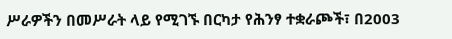ሥራዎችን በመሥራት ላይ የሚገኙ በርካታ የሕንፃ ተቋራጮች፣ በ2003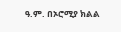ዓ.ም. በኦሮሚያ ክልል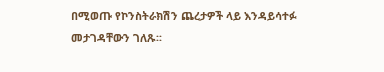በሚወጡ የኮንስትራክሽን ጨረታዎች ላይ እንዳይሳተፉ መታገዳቸውን ገለጹ፡፡